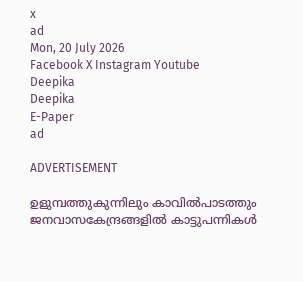x
ad
Mon, 20 July 2026
Facebook X Instagram Youtube
Deepika
Deepika
E-Paper
ad

ADVERTISEMENT

ഉളുമ്പത്തുകുന്നിലും കാവില്‍പാടത്തും ജനവാസകേന്ദ്രങ്ങളില്‍ കാട്ടുപന്നികള്‍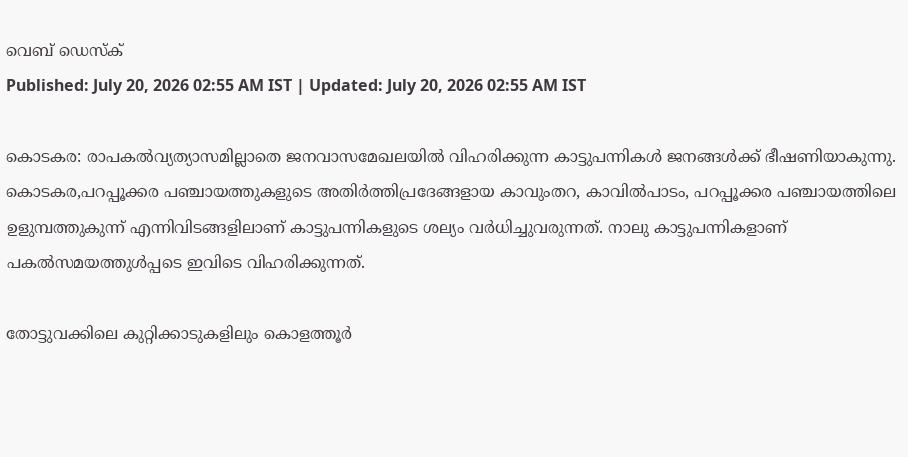വെബ് ഡെസ്ക്
Published: July 20, 2026 02:55 AM IST | Updated: July 20, 2026 02:55 AM IST

കൊടകര: രാപകല്‍വ്യത്യാസമില്ലാതെ ജനവാസമേഖലയില്‍ വിഹരിക്കുന്ന കാട്ടുപന്നികള്‍ ജനങ്ങള്‍ക്ക് ഭീഷണിയാകുന്നു. കൊടകര,പറപ്പൂക്കര പഞ്ചായത്തുകളുടെ അതിര്‍ത്തിപ്രദേങ്ങളായ കാവുംതറ, കാവില്‍പാടം, പറപ്പൂക്കര പഞ്ചായത്തിലെ ഉളുമ്പത്തുകുന്ന് എന്നിവിടങ്ങളിലാണ് കാട്ടുപന്നികളുടെ ശല്യം വര്‍ധിച്ചുവരുന്നത്. നാലു കാട്ടുപന്നികളാണ് പകല്‍സമയത്തുള്‍പ്പടെ ഇവിടെ വിഹരിക്കുന്നത്.

തോട്ടുവക്കിലെ കുറ്റിക്കാടുകളിലും കൊളത്തൂര്‍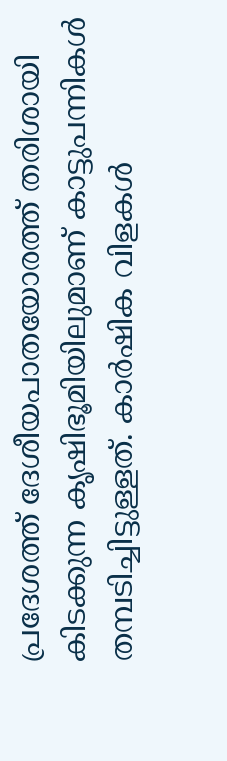പ്രദേശത്ത് ദേശീയപാതയോരത്ത് തരിശായി കിടക്കുന്ന കൃഷിഭൂമിയിലുമാണ് കാട്ടുപന്നികള്‍ തമ്പടിച്ചിട്ടുള്ളത്. കാര്‍ഷിക വിളകള്‍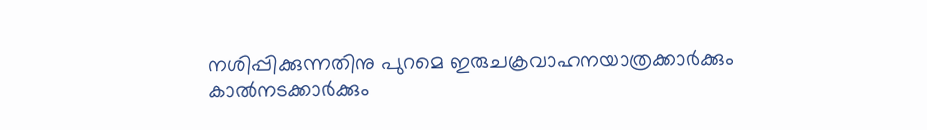നശിപ്പിക്കുന്നതിനു പുറമെ ഇരുചക്രവാഹനയാത്രക്കാര്‍ക്കും കാല്‍നടക്കാര്‍ക്കും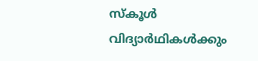സ്‌കൂള്‍ വിദ്യാര്‍ഥികള്‍ക്കും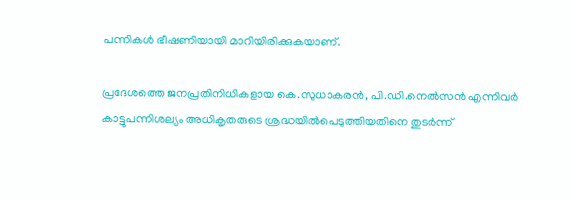പന്നികള്‍ ഭീഷണിയായി മാറിയിരിക്കുകയാണ്.

പ്രദേശത്തെ ജനപ്രതിനിധികളായ കെ.സുധാകരന്‍, പി.ഡി.നെല്‍സന്‍ എന്നിവര്‍ കാട്ടുപന്നിശല്യം അധികൃതരുടെ ശ്രദ്ധയില്‍പെടുത്തിയതിനെ തുടര്‍ന്ന്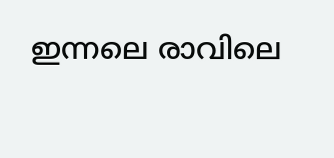ഇന്നലെ രാവിലെ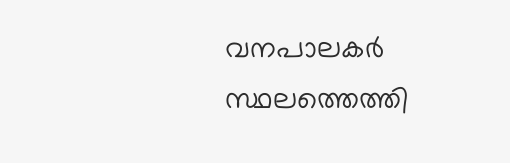വനപാലകര്‍ സ്ഥലത്തെത്തി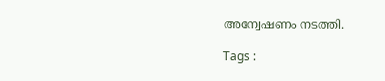അന്വേഷണം നടത്തി.

Tags :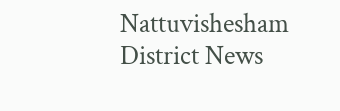Nattuvishesham District News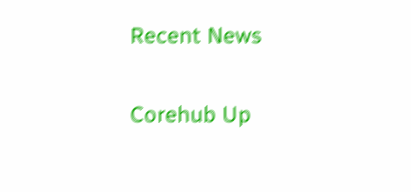Recent News

Corehub Up